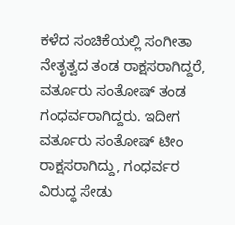ಕಳೆದ ಸಂಚಿಕೆಯಲ್ಲಿ ಸಂಗೀತಾ ನೇತೃತ್ವದ ತಂಡ ರಾಕ್ಷಸರಾಗಿದ್ದರೆ, ವರ್ತೂರು ಸಂತೋಷ್ ತಂಡ ಗಂಧರ್ವರಾಗಿದ್ದರು. ಇದೀಗ ವರ್ತೂರು ಸಂತೋಷ್ ಟೀಂ ರಾಕ್ಷಸರಾಗಿದ್ದು, ಗಂಧರ್ವರ ವಿರುದ್ಧ ಸೇಡು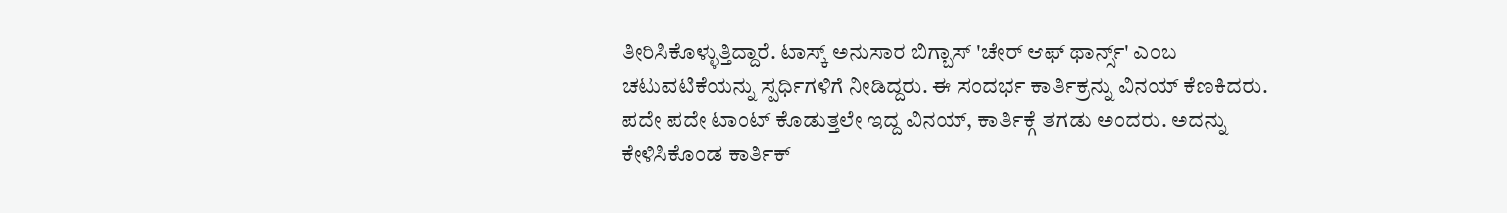ತೀರಿಸಿಕೊಳ್ಳುತ್ತಿದ್ದಾರೆ. ಟಾಸ್ಕ್ ಅನುಸಾರ ಬಿಗ್ಬಾಸ್ 'ಚೇರ್ ಆಫ್ ಥಾರ್ನ್ಸ್' ಎಂಬ ಚಟುವಟಿಕೆಯನ್ನು ಸ್ಪರ್ಧಿಗಳಿಗೆ ನೀಡಿದ್ದರು. ಈ ಸಂದರ್ಭ ಕಾರ್ತಿಕ್ರನ್ನು ವಿನಯ್ ಕೆಣಕಿದರು. ಪದೇ ಪದೇ ಟಾಂಟ್ ಕೊಡುತ್ತಲೇ ಇದ್ದ ವಿನಯ್, ಕಾರ್ತಿಕ್ಗೆ ತಗಡು ಅಂದರು. ಅದನ್ನು ಕೇಳಿಸಿಕೊಂಡ ಕಾರ್ತಿಕ್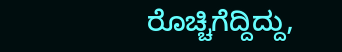ರೊಚ್ಚಿಗೆದ್ದಿದ್ದು,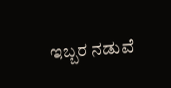ಇಬ್ಬರ ನಡುವೆ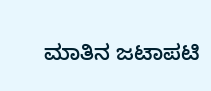ಮಾತಿನ ಜಟಾಪಟಿ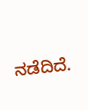ನಡೆದಿದೆ.